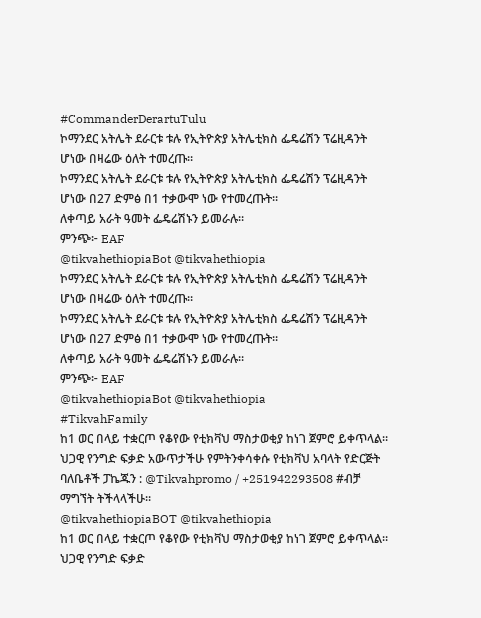#CommanderDerartuTulu
ኮማንደር አትሌት ደራርቱ ቱሉ የኢትዮጵያ አትሌቲክስ ፌዴሬሽን ፕሬዚዳንት ሆነው በዛሬው ዕለት ተመረጡ።
ኮማንደር አትሌት ደራርቱ ቱሉ የኢትዮጵያ አትሌቲክስ ፌዴሬሽን ፕሬዚዳንት ሆነው በ27 ድምፅ በ1 ተቃውሞ ነው የተመረጡት።
ለቀጣይ አራት ዓመት ፌዴሬሽኑን ይመራሉ።
ምንጭ፦ EAF
@tikvahethiopiaBot @tikvahethiopia
ኮማንደር አትሌት ደራርቱ ቱሉ የኢትዮጵያ አትሌቲክስ ፌዴሬሽን ፕሬዚዳንት ሆነው በዛሬው ዕለት ተመረጡ።
ኮማንደር አትሌት ደራርቱ ቱሉ የኢትዮጵያ አትሌቲክስ ፌዴሬሽን ፕሬዚዳንት ሆነው በ27 ድምፅ በ1 ተቃውሞ ነው የተመረጡት።
ለቀጣይ አራት ዓመት ፌዴሬሽኑን ይመራሉ።
ምንጭ፦ EAF
@tikvahethiopiaBot @tikvahethiopia
#TikvahFamily
ከ1 ወር በላይ ተቋርጦ የቆየው የቲክቫህ ማስታወቂያ ከነገ ጀምሮ ይቀጥላል።
ህጋዊ የንግድ ፍቃድ አውጥታችሁ የምትንቀሳቀሱ የቲክቫህ አባላት የድርጅት ባለቤቶች ፓኬጁን : @Tikvahpromo / +251942293508 #ብቻ ማግኘት ትችላላችሁ።
@tikvahethiopiaBOT @tikvahethiopia
ከ1 ወር በላይ ተቋርጦ የቆየው የቲክቫህ ማስታወቂያ ከነገ ጀምሮ ይቀጥላል።
ህጋዊ የንግድ ፍቃድ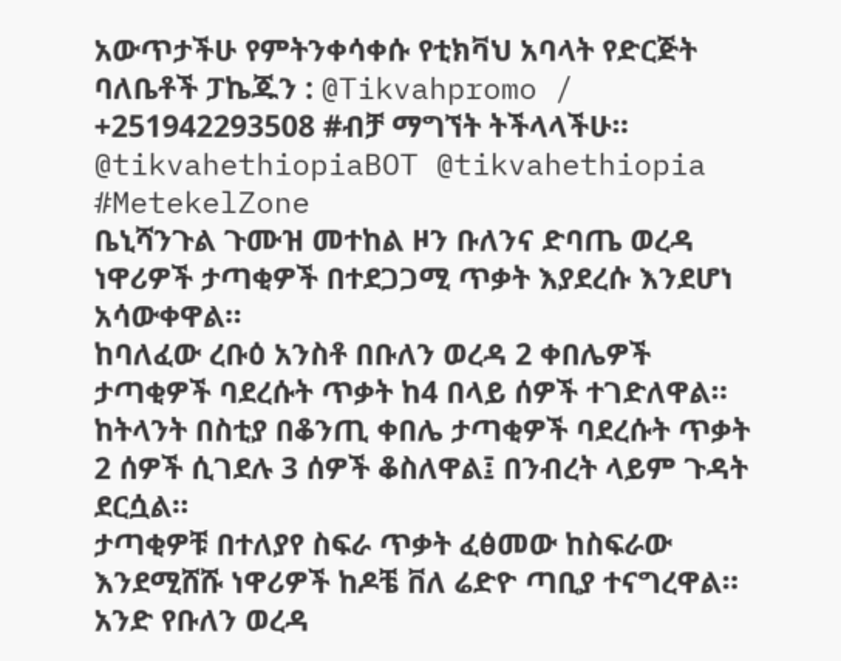አውጥታችሁ የምትንቀሳቀሱ የቲክቫህ አባላት የድርጅት ባለቤቶች ፓኬጁን : @Tikvahpromo / +251942293508 #ብቻ ማግኘት ትችላላችሁ።
@tikvahethiopiaBOT @tikvahethiopia
#MetekelZone
ቤኒሻንጉል ጉሙዝ መተከል ዞን ቡለንና ድባጤ ወረዳ ነዋሪዎች ታጣቂዎች በተደጋጋሚ ጥቃት እያደረሱ እንደሆነ አሳውቀዋል።
ከባለፈው ረቡዕ አንስቶ በቡለን ወረዳ 2 ቀበሌዎች ታጣቂዎች ባደረሱት ጥቃት ከ4 በላይ ሰዎች ተገድለዋል።
ከትላንት በስቲያ በቆንጢ ቀበሌ ታጣቂዎች ባደረሱት ጥቃት 2 ሰዎች ሲገደሉ 3 ሰዎች ቆስለዋል፤ በንብረት ላይም ጉዳት ደርሷል።
ታጣቂዎቹ በተለያየ ስፍራ ጥቃት ፈፅመው ከስፍራው እንደሚሸሹ ነዋሪዎች ከዶቼ ቨለ ሬድዮ ጣቢያ ተናግረዋል።
አንድ የቡለን ወረዳ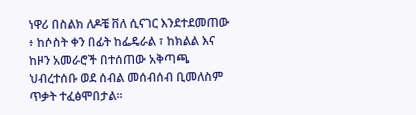ነዋሪ በስልክ ለዶቼ ቨለ ሲናገር እንደተደመጠው ፥ ከሶስት ቀን በፊት ከፌዴራል ፣ ከክልል እና ከዞን አመራሮች በተሰጠው አቅጣጫ ህብረተሰቡ ወደ ሰብል መሰብሰብ ቢመለስም ጥቃት ተፈፅሞበታል።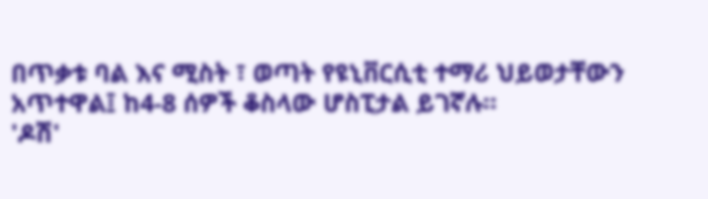በጥቃቱ ባል እና ሚስት ፣ ወጣት የዩኒቨርሲቲ ተማሪ ህይወታቸውን አጥተዋል፤ ከ4-8 ሰዎች ቆስላው ሆስፒታል ይገኛሉ።
'ዶሽ'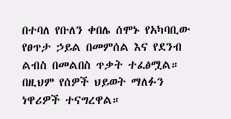በተባለ የቡለን ቀበሌ ሰሞኑ የአካባቢው የፀጥታ ኃይል በመምሰል እና የደንብ ልብስ በመልበስ ጥቃት ተፈፅሟል። በዚህም የሰዎች ህይወት ማለፉን ነዋሪዎች ተናግረዋል።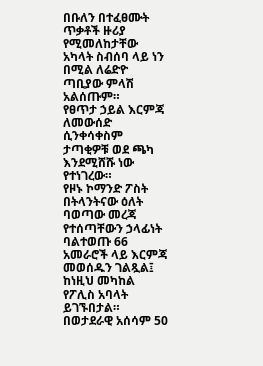በቡለን በተፈፀሙት ጥቃቶች ዙሪያ የሚመለከታቸው አካላት ስብሰባ ላይ ነን በሚል ለሬድዮ ጣቢያው ምላሽ አልሰጡም።
የፀጥታ ኃይል እርምጃ ለመውሰድ ሲንቀሳቀስም ታጣቂዎቹ ወደ ጫካ እንደሚሸሹ ነው የተነገረው።
የዞኑ ኮማንድ ፖስት በትላንትናው ዕለት ባወጣው መረጃ የተሰጣቸውን ኃላፊነት ባልተወጡ 66 አመራሮች ላይ እርምጃ መወሰዱን ገልጿል፤ ከነዚህ መካከል የፖሊስ አባላት ይገኙበታል።
በወታደራዊ አሰሳም 50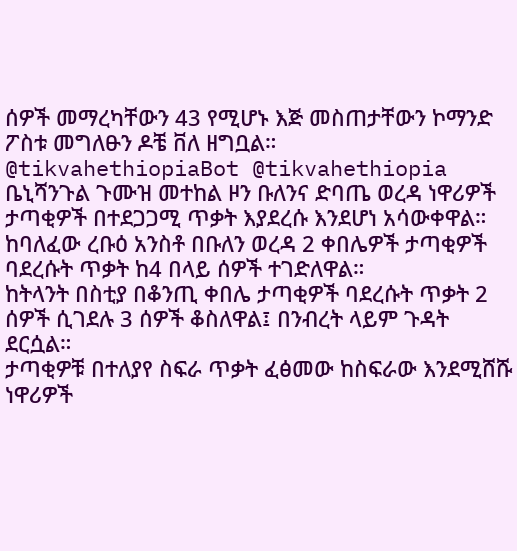ሰዎች መማረካቸውን 43 የሚሆኑ እጅ መስጠታቸውን ኮማንድ ፖስቱ መግለፁን ዶቼ ቨለ ዘግቧል።
@tikvahethiopiaBot @tikvahethiopia
ቤኒሻንጉል ጉሙዝ መተከል ዞን ቡለንና ድባጤ ወረዳ ነዋሪዎች ታጣቂዎች በተደጋጋሚ ጥቃት እያደረሱ እንደሆነ አሳውቀዋል።
ከባለፈው ረቡዕ አንስቶ በቡለን ወረዳ 2 ቀበሌዎች ታጣቂዎች ባደረሱት ጥቃት ከ4 በላይ ሰዎች ተገድለዋል።
ከትላንት በስቲያ በቆንጢ ቀበሌ ታጣቂዎች ባደረሱት ጥቃት 2 ሰዎች ሲገደሉ 3 ሰዎች ቆስለዋል፤ በንብረት ላይም ጉዳት ደርሷል።
ታጣቂዎቹ በተለያየ ስፍራ ጥቃት ፈፅመው ከስፍራው እንደሚሸሹ ነዋሪዎች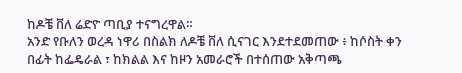ከዶቼ ቨለ ሬድዮ ጣቢያ ተናግረዋል።
አንድ የቡለን ወረዳ ነዋሪ በስልክ ለዶቼ ቨለ ሲናገር እንደተደመጠው ፥ ከሶስት ቀን በፊት ከፌዴራል ፣ ከክልል እና ከዞን አመራሮች በተሰጠው አቅጣጫ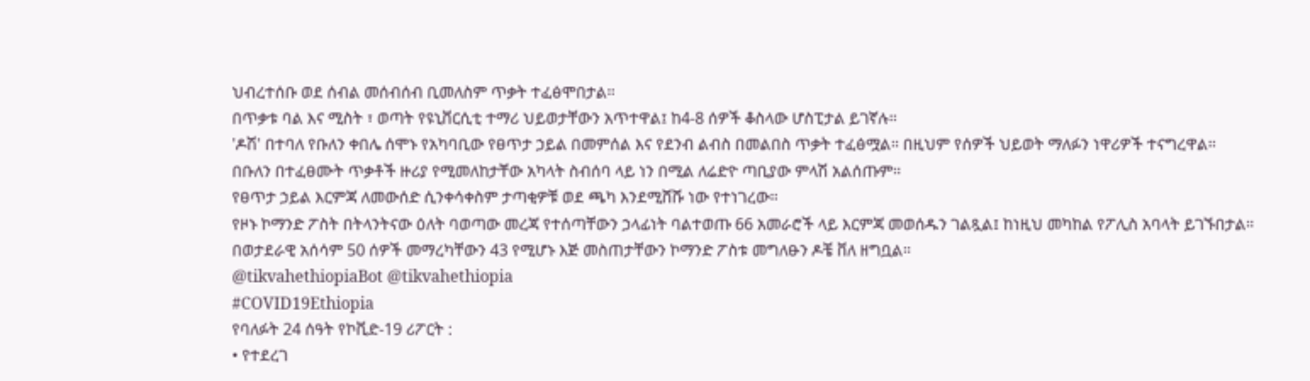ህብረተሰቡ ወደ ሰብል መሰብሰብ ቢመለስም ጥቃት ተፈፅሞበታል።
በጥቃቱ ባል እና ሚስት ፣ ወጣት የዩኒቨርሲቲ ተማሪ ህይወታቸውን አጥተዋል፤ ከ4-8 ሰዎች ቆስላው ሆስፒታል ይገኛሉ።
'ዶሽ' በተባለ የቡለን ቀበሌ ሰሞኑ የአካባቢው የፀጥታ ኃይል በመምሰል እና የደንብ ልብስ በመልበስ ጥቃት ተፈፅሟል። በዚህም የሰዎች ህይወት ማለፉን ነዋሪዎች ተናግረዋል።
በቡለን በተፈፀሙት ጥቃቶች ዙሪያ የሚመለከታቸው አካላት ስብሰባ ላይ ነን በሚል ለሬድዮ ጣቢያው ምላሽ አልሰጡም።
የፀጥታ ኃይል እርምጃ ለመውሰድ ሲንቀሳቀስም ታጣቂዎቹ ወደ ጫካ እንደሚሸሹ ነው የተነገረው።
የዞኑ ኮማንድ ፖስት በትላንትናው ዕለት ባወጣው መረጃ የተሰጣቸውን ኃላፊነት ባልተወጡ 66 አመራሮች ላይ እርምጃ መወሰዱን ገልጿል፤ ከነዚህ መካከል የፖሊስ አባላት ይገኙበታል።
በወታደራዊ አሰሳም 50 ሰዎች መማረካቸውን 43 የሚሆኑ እጅ መስጠታቸውን ኮማንድ ፖስቱ መግለፁን ዶቼ ቨለ ዘግቧል።
@tikvahethiopiaBot @tikvahethiopia
#COVID19Ethiopia
የባለፉት 24 ሰዓት የኮቪድ-19 ሪፖርት :
• የተደረገ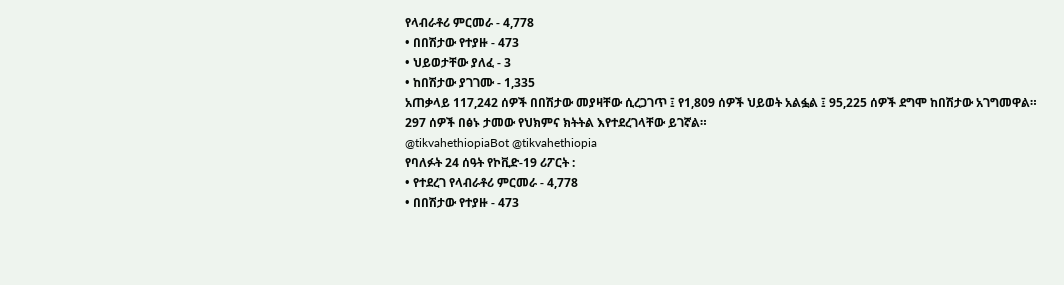የላብራቶሪ ምርመራ - 4,778
• በበሽታው የተያዙ - 473
• ህይወታቸው ያለፈ - 3
• ከበሽታው ያገገሙ - 1,335
አጠቃላይ 117,242 ሰዎች በበሽታው መያዛቸው ሲረጋገጥ ፤ የ1,809 ሰዎች ህይወት አልፏል ፤ 95,225 ሰዎች ደግሞ ከበሽታው አገግመዋል።
297 ሰዎች በፅኑ ታመው የህክምና ክትትል እየተደረገላቸው ይገኛል።
@tikvahethiopiaBot @tikvahethiopia
የባለፉት 24 ሰዓት የኮቪድ-19 ሪፖርት :
• የተደረገ የላብራቶሪ ምርመራ - 4,778
• በበሽታው የተያዙ - 473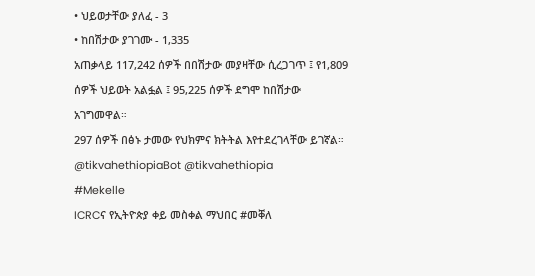• ህይወታቸው ያለፈ - 3
• ከበሽታው ያገገሙ - 1,335
አጠቃላይ 117,242 ሰዎች በበሽታው መያዛቸው ሲረጋገጥ ፤ የ1,809 ሰዎች ህይወት አልፏል ፤ 95,225 ሰዎች ደግሞ ከበሽታው አገግመዋል።
297 ሰዎች በፅኑ ታመው የህክምና ክትትል እየተደረገላቸው ይገኛል።
@tikvahethiopiaBot @tikvahethiopia
#Mekelle
ICRCና የኢትዮጵያ ቀይ መስቀል ማህበር #መቐለ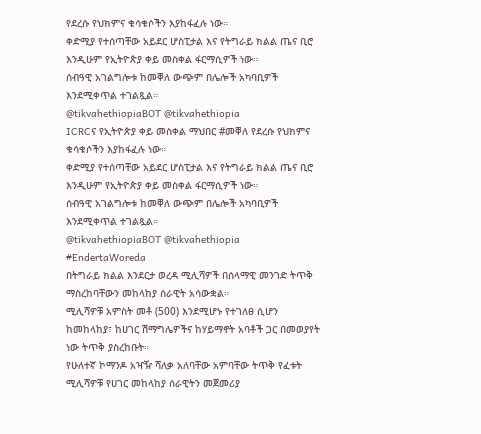የደረሱ የህክምና ቁሳቁሶችን እያከፋፈሉ ነው።
ቀድሚያ የተሰጣቸው አይደር ሆስፒታል እና የትግራይ ክልል ጤና ቢሮ እንዲሁም የኢትዮጵያ ቀይ መስቀል ፋርማሲዎች ነው።
ሰብዓዊ አገልግሎቱ ከመቐለ ውጭም በሌሎች አካባቢዎች እንደሚቀጥል ተገልጿል።
@tikvahethiopiaBOT @tikvahethiopia
ICRCና የኢትዮጵያ ቀይ መስቀል ማህበር #መቐለ የደረሱ የህክምና ቁሳቁሶችን እያከፋፈሉ ነው።
ቀድሚያ የተሰጣቸው አይደር ሆስፒታል እና የትግራይ ክልል ጤና ቢሮ እንዲሁም የኢትዮጵያ ቀይ መስቀል ፋርማሲዎች ነው።
ሰብዓዊ አገልግሎቱ ከመቐለ ውጭም በሌሎች አካባቢዎች እንደሚቀጥል ተገልጿል።
@tikvahethiopiaBOT @tikvahethiopia
#EndertaWoreda
በትግራይ ክልል እንደርታ ወረዳ ሚሊሻዎች በሰላማዊ መንገድ ትጥቅ ማስረከባቸውን መከላከያ ሰራዊት አሳውቋል።
ሚሊሻዎቹ አምስት መቶ (500) እንደሚሆኑ የተገለፀ ሲሆን ከመከላከያ፣ ከሀገር ሽማግሌዎችና ከሃይማኖት አባቶች ጋር በመወያየት ነው ትጥቅ ያስረከቡት።
የሁለተኛ ኮማንዶ አዣዥ ሻለቃ አለባቸው አምባቸው ትጥቅ የፈቱት ሚሊሻዎቹ የሀገር መከላከያ ሰራዊትን መጀመሪያ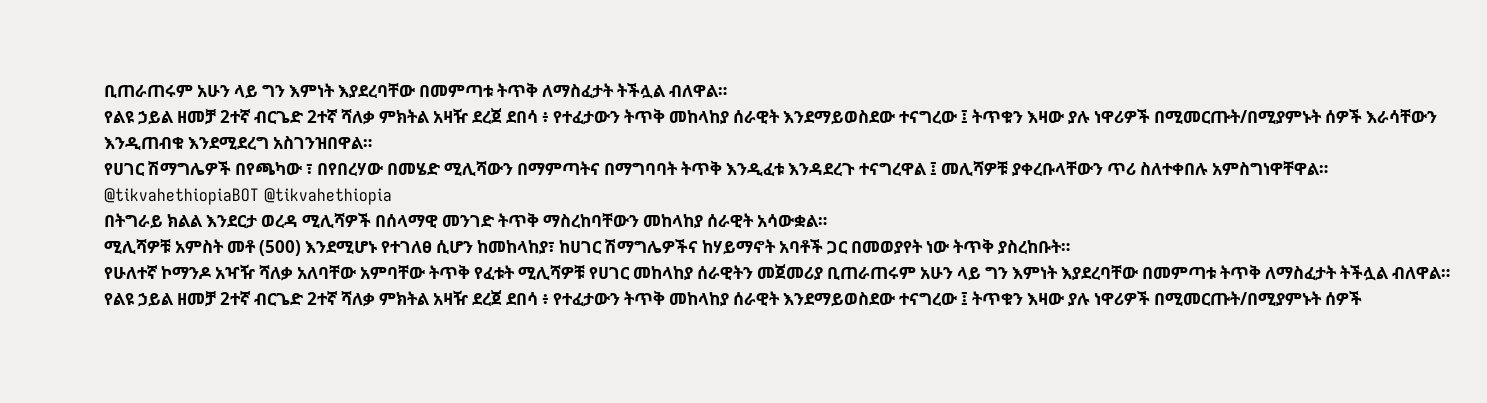ቢጠራጠሩም አሁን ላይ ግን እምነት እያደረባቸው በመምጣቱ ትጥቅ ለማስፈታት ትችሏል ብለዋል።
የልዩ ኃይል ዘመቻ 2ተኛ ብርጌድ 2ተኛ ሻለቃ ምክትል አዛዥ ደረጀ ደበሳ ፥ የተፈታውን ትጥቅ መከላከያ ሰራዊት እንደማይወስደው ተናግረው ፤ ትጥቁን እዛው ያሉ ነዋሪዎች በሚመርጡት/በሚያምኑት ሰዎች እራሳቸውን እንዲጠብቁ እንደሚደረግ አስገንዝበዋል።
የሀገር ሽማግሌዎች በየጫካው ፣ በየበረሃው በመሄድ ሚሊሻውን በማምጣትና በማግባባት ትጥቅ እንዲፈቱ እንዳደረጉ ተናግረዋል ፤ መሊሻዎቹ ያቀረቡላቸውን ጥሪ ስለተቀበሉ አምስግነዋቸዋል።
@tikvahethiopiaBOT @tikvahethiopia
በትግራይ ክልል እንደርታ ወረዳ ሚሊሻዎች በሰላማዊ መንገድ ትጥቅ ማስረከባቸውን መከላከያ ሰራዊት አሳውቋል።
ሚሊሻዎቹ አምስት መቶ (500) እንደሚሆኑ የተገለፀ ሲሆን ከመከላከያ፣ ከሀገር ሽማግሌዎችና ከሃይማኖት አባቶች ጋር በመወያየት ነው ትጥቅ ያስረከቡት።
የሁለተኛ ኮማንዶ አዣዥ ሻለቃ አለባቸው አምባቸው ትጥቅ የፈቱት ሚሊሻዎቹ የሀገር መከላከያ ሰራዊትን መጀመሪያ ቢጠራጠሩም አሁን ላይ ግን እምነት እያደረባቸው በመምጣቱ ትጥቅ ለማስፈታት ትችሏል ብለዋል።
የልዩ ኃይል ዘመቻ 2ተኛ ብርጌድ 2ተኛ ሻለቃ ምክትል አዛዥ ደረጀ ደበሳ ፥ የተፈታውን ትጥቅ መከላከያ ሰራዊት እንደማይወስደው ተናግረው ፤ ትጥቁን እዛው ያሉ ነዋሪዎች በሚመርጡት/በሚያምኑት ሰዎች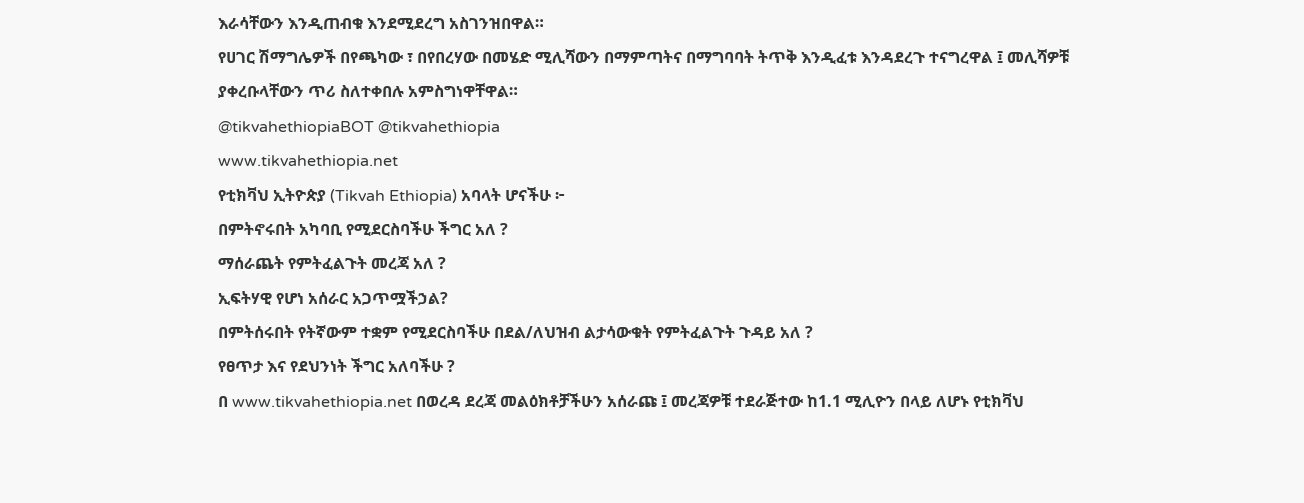እራሳቸውን እንዲጠብቁ እንደሚደረግ አስገንዝበዋል።
የሀገር ሽማግሌዎች በየጫካው ፣ በየበረሃው በመሄድ ሚሊሻውን በማምጣትና በማግባባት ትጥቅ እንዲፈቱ እንዳደረጉ ተናግረዋል ፤ መሊሻዎቹ ያቀረቡላቸውን ጥሪ ስለተቀበሉ አምስግነዋቸዋል።
@tikvahethiopiaBOT @tikvahethiopia
www.tikvahethiopia.net
የቲክቫህ ኢትዮጵያ (Tikvah Ethiopia) አባላት ሆናችሁ ፦
በምትኖሩበት አካባቢ የሚደርስባችሁ ችግር አለ ?
ማሰራጨት የምትፈልጉት መረጃ አለ ?
ኢፍትሃዊ የሆነ አሰራር አጋጥሟችኃል?
በምትሰሩበት የትኛውም ተቋም የሚደርስባችሁ በደል/ለህዝብ ልታሳውቁት የምትፈልጉት ጉዳይ አለ ?
የፀጥታ እና የደህንነት ችግር አለባችሁ ?
በ www.tikvahethiopia.net በወረዳ ደረጃ መልዕክቶቻችሁን አሰራጩ ፤ መረጃዎቹ ተደራጅተው ከ1.1 ሚሊዮን በላይ ለሆኑ የቲክቫህ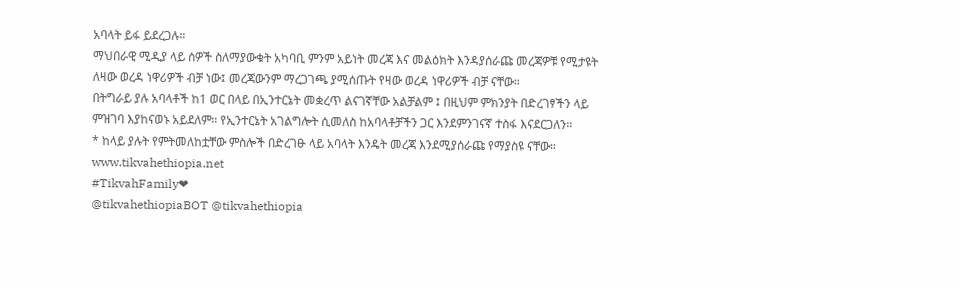አባላት ይፋ ይደረጋሉ።
ማህበራዊ ሚዲያ ላይ ሰዎች ስለማያውቁት አካባቢ ምንም አይነት መረጃ እና መልዕክት እንዳያሰራጩ መረጃዎቹ የሚታዩት ለዛው ወረዳ ነዋሪዎች ብቻ ነው፤ መረጃውንም ማረጋገጫ ያሚሰጡት የዛው ወረዳ ነዋሪዎች ብቻ ናቸው።
በትግራይ ያሉ አባላቶች ከ1 ወር በላይ በኢንተርኔት መቋረጥ ልናገኛቸው አልቻልም ፤ በዚህም ምክንያት በድረገፃችን ላይ ምዝገባ እያከናወኑ አይደለም። የኢንተርኔት አገልግሎት ሲመለስ ከአባላቶቻችን ጋር እንደምንገናኛ ተስፋ እናደርጋለን።
* ከላይ ያሉት የምትመለከቷቸው ምስሎች በድረገፁ ላይ አባላት እንዴት መረጃ እንደሚያሰራጩ የማያስዩ ናቸው።
www.tikvahethiopia.net
#TikvahFamily❤
@tikvahethiopiaBOT @tikvahethiopia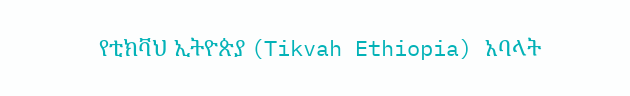የቲክቫህ ኢትዮጵያ (Tikvah Ethiopia) አባላት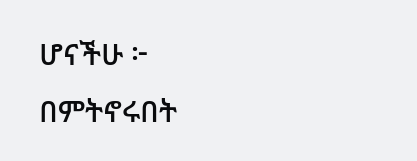ሆናችሁ ፦
በምትኖሩበት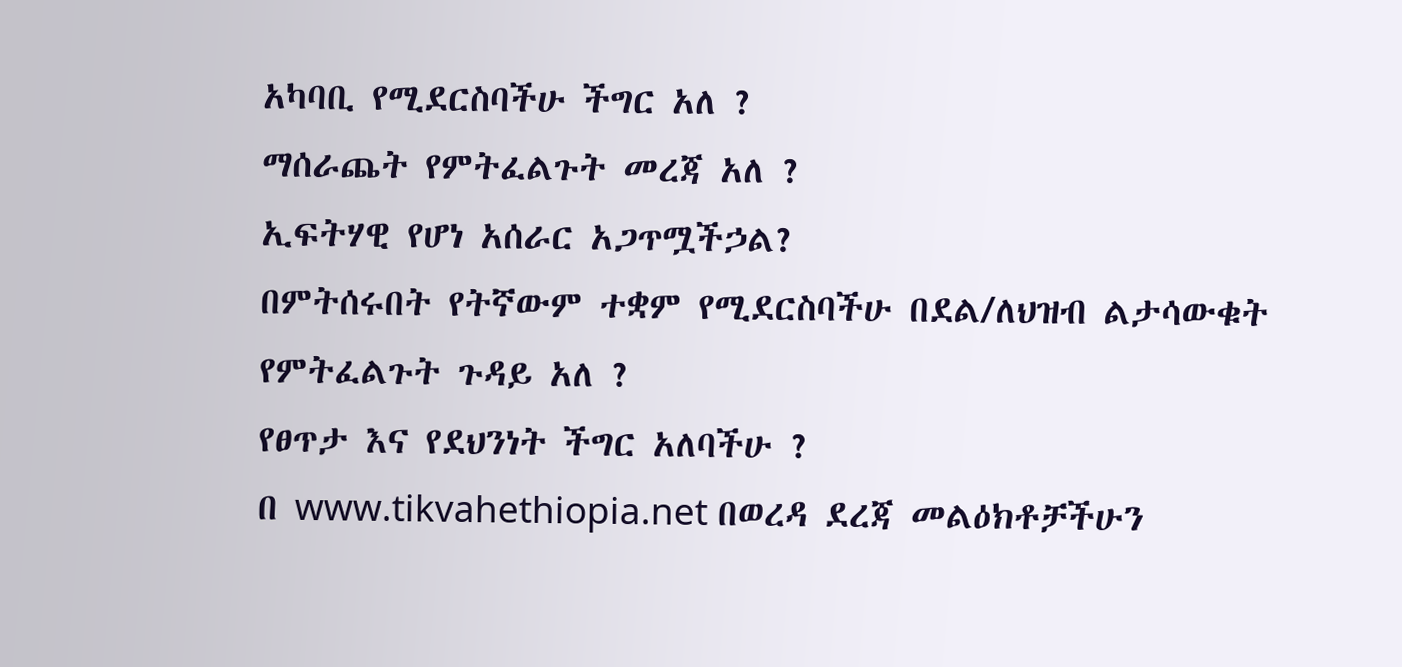አካባቢ የሚደርስባችሁ ችግር አለ ?
ማሰራጨት የምትፈልጉት መረጃ አለ ?
ኢፍትሃዊ የሆነ አሰራር አጋጥሟችኃል?
በምትሰሩበት የትኛውም ተቋም የሚደርስባችሁ በደል/ለህዝብ ልታሳውቁት የምትፈልጉት ጉዳይ አለ ?
የፀጥታ እና የደህንነት ችግር አለባችሁ ?
በ www.tikvahethiopia.net በወረዳ ደረጃ መልዕክቶቻችሁን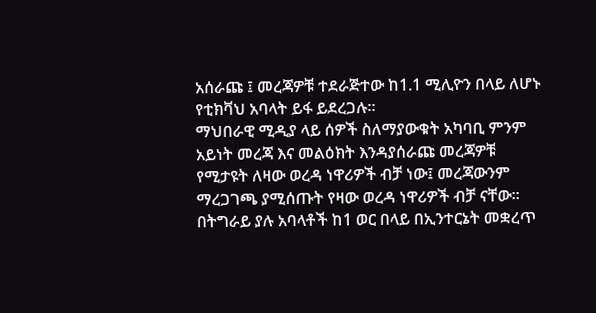አሰራጩ ፤ መረጃዎቹ ተደራጅተው ከ1.1 ሚሊዮን በላይ ለሆኑ የቲክቫህ አባላት ይፋ ይደረጋሉ።
ማህበራዊ ሚዲያ ላይ ሰዎች ስለማያውቁት አካባቢ ምንም አይነት መረጃ እና መልዕክት እንዳያሰራጩ መረጃዎቹ የሚታዩት ለዛው ወረዳ ነዋሪዎች ብቻ ነው፤ መረጃውንም ማረጋገጫ ያሚሰጡት የዛው ወረዳ ነዋሪዎች ብቻ ናቸው።
በትግራይ ያሉ አባላቶች ከ1 ወር በላይ በኢንተርኔት መቋረጥ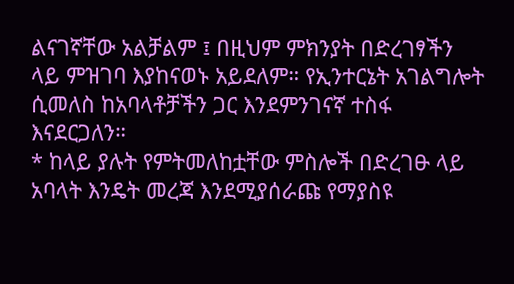ልናገኛቸው አልቻልም ፤ በዚህም ምክንያት በድረገፃችን ላይ ምዝገባ እያከናወኑ አይደለም። የኢንተርኔት አገልግሎት ሲመለስ ከአባላቶቻችን ጋር እንደምንገናኛ ተስፋ እናደርጋለን።
* ከላይ ያሉት የምትመለከቷቸው ምስሎች በድረገፁ ላይ አባላት እንዴት መረጃ እንደሚያሰራጩ የማያስዩ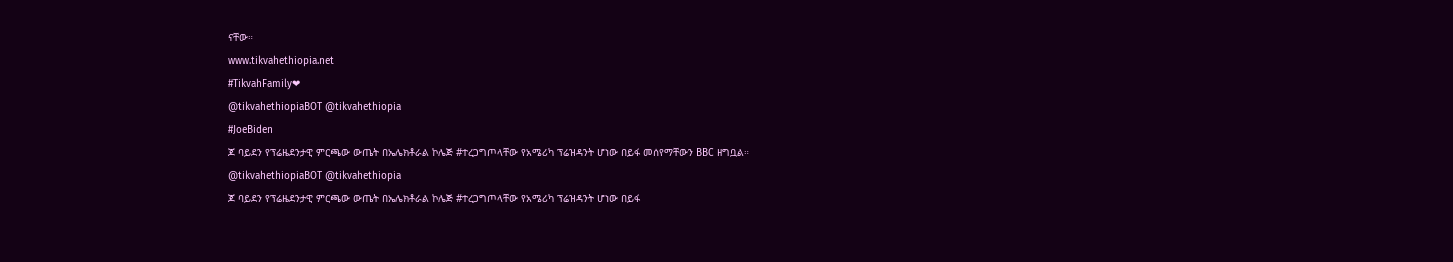ናቸው።
www.tikvahethiopia.net
#TikvahFamily❤
@tikvahethiopiaBOT @tikvahethiopia
#JoeBiden
ጆ ባይደን የፕሬዜደንታዊ ምርጫው ውጤት በኤሌክቶራል ኮሌጅ #ተረጋግጦላቸው የአሜሪካ ፕሬዝዳንት ሆነው በይፋ መሰየማቸውን BBC ዘግቧል።
@tikvahethiopiaBOT @tikvahethiopia
ጆ ባይደን የፕሬዜደንታዊ ምርጫው ውጤት በኤሌክቶራል ኮሌጅ #ተረጋግጦላቸው የአሜሪካ ፕሬዝዳንት ሆነው በይፋ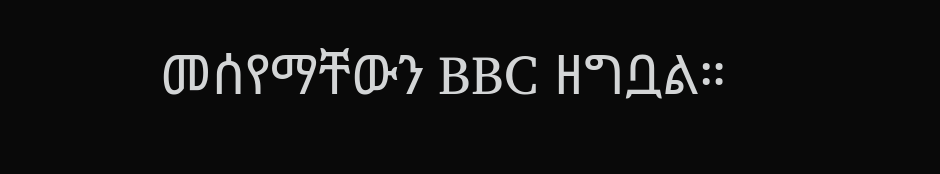መሰየማቸውን BBC ዘግቧል።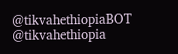@tikvahethiopiaBOT @tikvahethiopia